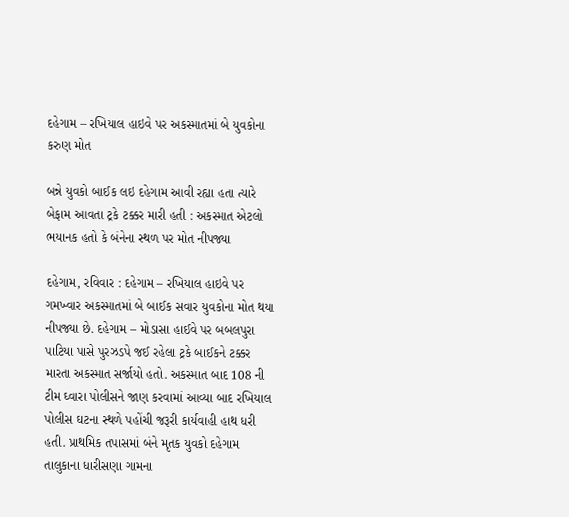દહેગામ – રખિયાલ હાઇવે પર અકસ્માતમાં બે યુવકોના કરુણ મોત

બન્ને યુવકો બાઈક લઇ દહેગામ આવી રહ્યા હતા ત્યારે બેફામ આવતા ટ્રકે ટક્કર મારી હતી : અકસ્માત એટલો ભયાનક હતો કે બંનેના સ્થળ પર મોત નીપજ્યા

દહેગામ, રવિવાર : દહેગામ – રખિયાલ હાઇવે પર ગમખ્વાર અકસ્માતમાં બે બાઈક સવાર યુવકોના મોત થયા નીપજ્યા છે. દહેગામ – મોડાસા હાઈવે પર બબલપુરા પાટિયા પાસે પુરઝડપે જઈ રહેલા ટ્રકે બાઈકને ટક્કર મારતા અકસ્માત સર્જાયો હતો. અકસ્માત બાદ 108 ની ટીમ ઘ્વારા પોલીસને જાણ કરવામાં આવ્યા બાદ રખિયાલ પોલીસ ઘટના સ્થળે પહોંચી જરૂરી કાર્યવાહી હાથ ધરી હતી. પ્રાથમિક તપાસમાં બંને મૃતક યુવકો દહેગામ તાલુકાના ધારીસણા ગામના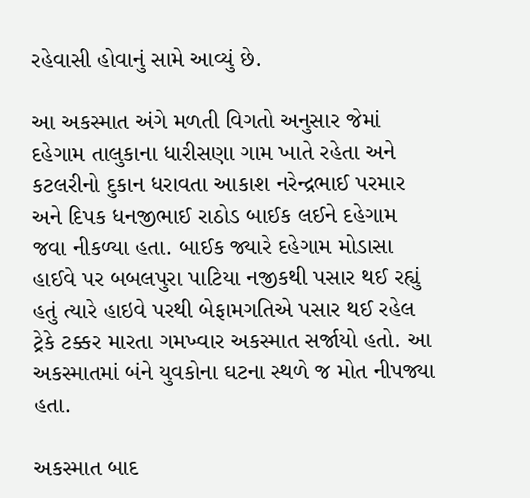રહેવાસી હોવાનું સામે આવ્યું છે.

આ અકસ્માત અંગે મળતી વિગતો અનુસાર જેમાં દહેગામ તાલુકાના ધારીસણા ગામ ખાતે રહેતા અને કટલરીનો દુકાન ધરાવતા આકાશ નરેન્દ્રભાઈ પરમાર અને દિપક ધનજીભાઈ રાઠોડ બાઈક લઈને દહેગામ જવા નીકળ્યા હતા. બાઈક જ્યારે દહેગામ મોડાસા હાઈવે પર બબલપુરા પાટિયા નજીકથી પસાર થઈ રહ્યું હતું ત્યારે હાઇવે પરથી બેફામગતિએ પસાર થઈ રહેલ ટ્રેકે ટક્કર મારતા ગમખ્વાર અકસ્માત સર્જાયો હતો. આ અકસ્માતમાં બંને યુવકોના ઘટના સ્થળે જ મોત નીપજ્યા હતા.

અકસ્માત બાદ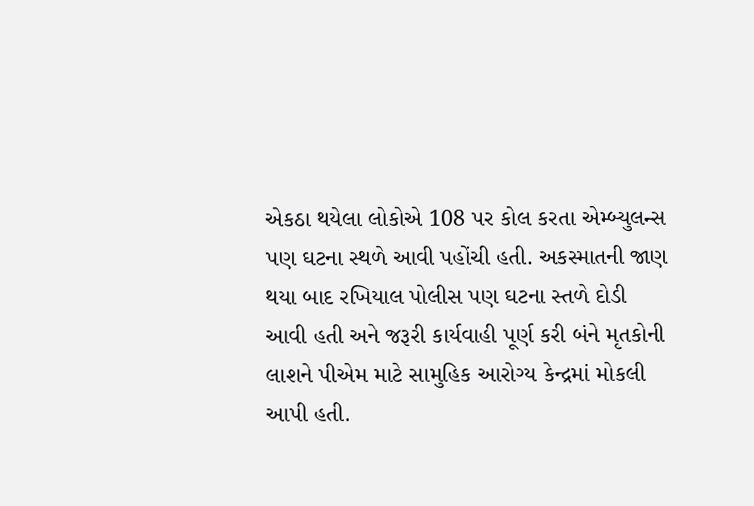એકઠા થયેલા લોકોએ 108 પર કોલ કરતા એમ્બ્યુલન્સ પણ ઘટના સ્થળે આવી પહોંચી હતી. અકસ્માતની જાણ થયા બાદ રખિયાલ પોલીસ પણ ઘટના સ્તળે દોડી આવી હતી અને જરૂરી કાર્યવાહી પૂર્ણ કરી બંને મૃતકોની લાશને પીએમ માટે સામુહિક આરોગ્ય કેન્દ્રમાં મોકલી આપી હતી.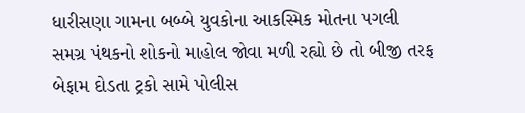ધારીસણા ગામના બબ્બે યુવકોના આકસ્મિક મોતના પગલી સમગ્ર પંથકનો શોકનો માહોલ જોવા મળી રહ્યો છે તો બીજી તરફ બેફામ દોડતા ટ્રકો સામે પોલીસ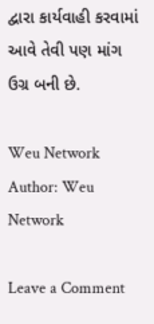દ્વારા કાર્યવાહી કરવામાં આવે તેવી પણ માંગ ઉગ્ર બની છે.

Weu Network
Author: Weu Network

Leave a Comment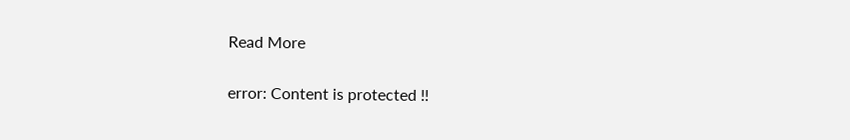Read More

error: Content is protected !!